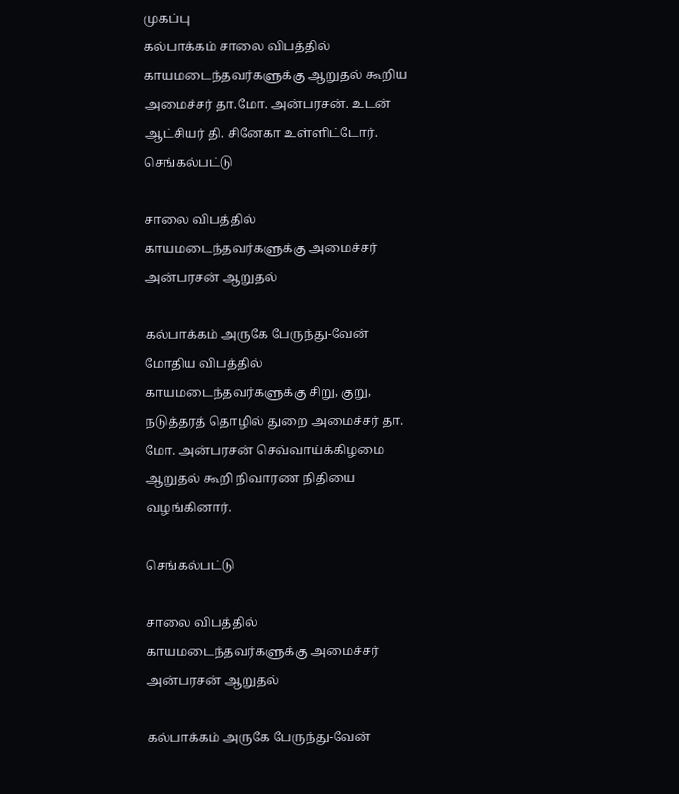முகப்பு
கல்பாக்கம் சாலை விபத்தில் காயமடைந்தவர்களுக்கு ஆறுதல் கூறிய அமைச்சர் தா.மோ. அன்பரசன். உடன் ஆட்சியர் தி. சினேகா உள்ளிட்டோர்.
செங்கல்பட்டு

சாலை விபத்தில் காயமடைந்தவர்களுக்கு அமைச்சர் அன்பரசன் ஆறுதல்

கல்பாக்கம் அருகே பேருந்து-வேன் மோதிய விபத்தில் காயமடைந்தவர்களுக்கு சிறு, குறு, நடுத்தரத் தொழில் துறை அமைச்சர் தா. மோ. அன்பரசன் செவ்வாய்க்கிழமை ஆறுதல் கூறி நிவாரண நிதியை வழங்கினார்.

செங்கல்பட்டு

சாலை விபத்தில் காயமடைந்தவர்களுக்கு அமைச்சர் அன்பரசன் ஆறுதல்

கல்பாக்கம் அருகே பேருந்து-வேன்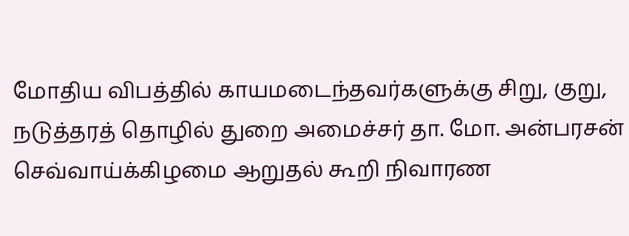மோதிய விபத்தில் காயமடைந்தவர்களுக்கு சிறு, குறு, நடுத்தரத் தொழில் துறை அமைச்சர் தா. மோ. அன்பரசன் செவ்வாய்க்கிழமை ஆறுதல் கூறி நிவாரண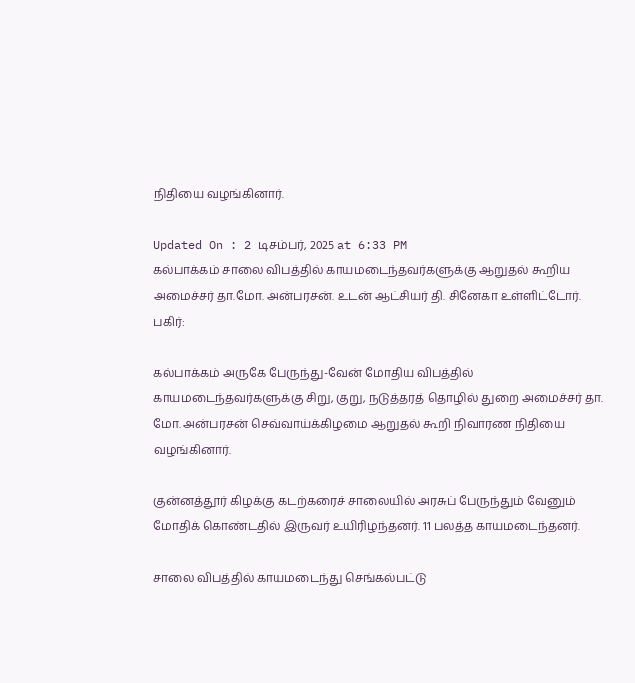நிதியை வழங்கினார்.

Updated On : 2 டிசம்பர், 2025 at 6:33 PM
கல்பாக்கம் சாலை விபத்தில் காயமடைந்தவர்களுக்கு ஆறுதல் கூறிய அமைச்சர் தா.மோ. அன்பரசன். உடன் ஆட்சியர் தி. சினேகா உள்ளிட்டோர்.
பகிர்:

கல்பாக்கம் அருகே பேருந்து-வேன் மோதிய விபத்தில் காயமடைந்தவர்களுக்கு சிறு, குறு, நடுத்தரத் தொழில் துறை அமைச்சர் தா. மோ. அன்பரசன் செவ்வாய்க்கிழமை ஆறுதல் கூறி நிவாரண நிதியை வழங்கினார்.

குன்னத்தூர் கிழக்கு கடற்கரைச் சாலையில் அரசுப் பேருந்தும் வேனும் மோதிக் கொண்டதில் இருவர் உயிரிழந்தனர். 11 பலத்த காயமடைந்தனர்.

சாலை விபத்தில் காயமடைந்து செங்கல்பட்டு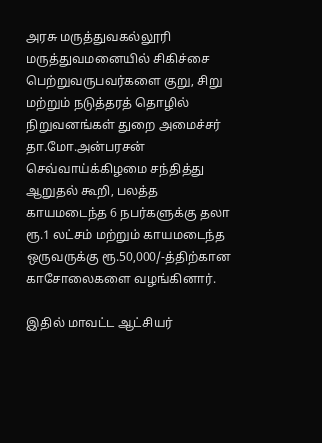அரசு மருத்துவகல்லூரி மருத்துவமனையில் சிகிச்சை பெற்றுவருபவர்களை குறு, சிறு மற்றும் நடுத்தரத் தொழில் நிறுவனங்கள் துறை அமைச்சர் தா.மோ.அன்பரசன் செவ்வாய்க்கிழமை சந்தித்து ஆறுதல் கூறி, பலத்த காயமடைந்த 6 நபர்களுக்கு தலா ரூ.1 லட்சம் மற்றும் காயமடைந்த ஒருவருக்கு ரூ.50,000/-த்திற்கான காசோலைகளை வழங்கினார்.

இதில் மாவட்ட ஆட்சியர்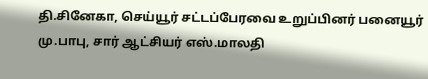தி.சினேகா, செய்யூர் சட்டப்பேரவை உறுப்பினர் பனையூர் மு.பாபு, சார் ஆட்சியர் எஸ்.மாலதி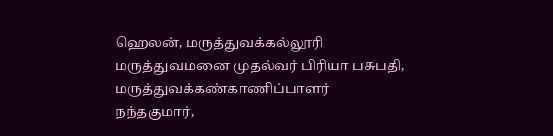ஹெலன், மருத்துவக்கல்லூரி மருத்துவமனை முதல்வர் பிரியா பசுபதி, மருத்துவக்கண்காணிப்பாளர் நந்தகுமார்,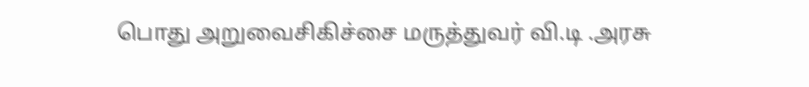பொது அறுவைசிகிச்சை மருத்துவர் வி.டி .அரசு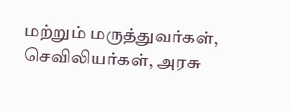மற்றும் மருத்துவர்கள், செவிலியர்கள், அரசு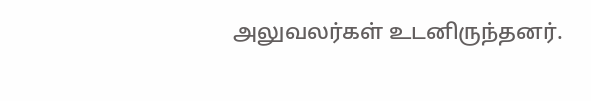அலுவலர்கள் உடனிருந்தனர்.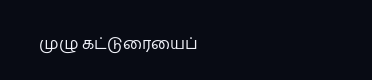முழு கட்டுரையைப்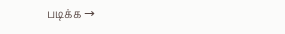படிக்க →